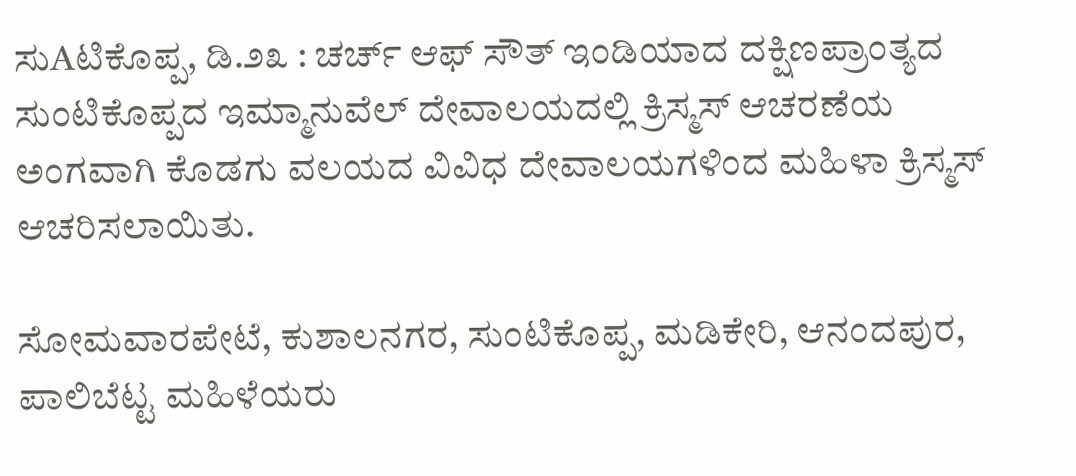ಸುAಟಿಕೊಪ್ಪ, ಡಿ.೨೩ : ಚರ್ಚ್ ಆಫ್ ಸೌತ್ ಇಂಡಿಯಾದ ದಕ್ಷಿಣಪ್ರಾಂತ್ಯದ ಸುಂಟಿಕೊಪ್ಪದ ಇಮ್ಮಾನುವೆಲ್ ದೇವಾಲಯದಲ್ಲಿ ಕ್ರಿಸ್ಮಸ್ ಆಚರಣೆಯ ಅಂಗವಾಗಿ ಕೊಡಗು ವಲಯದ ವಿವಿಧ ದೇವಾಲಯಗಳಿಂದ ಮಹಿಳಾ ಕ್ರಿಸ್ಮಸ್ ಆಚರಿಸಲಾಯಿತು.

ಸೋಮವಾರಪೇಟೆ, ಕುಶಾಲನಗರ, ಸುಂಟಿಕೊಪ್ಪ, ಮಡಿಕೇರಿ, ಆನಂದಪುರ, ಪಾಲಿಬೆಟ್ಟ ಮಹಿಳೆಯರು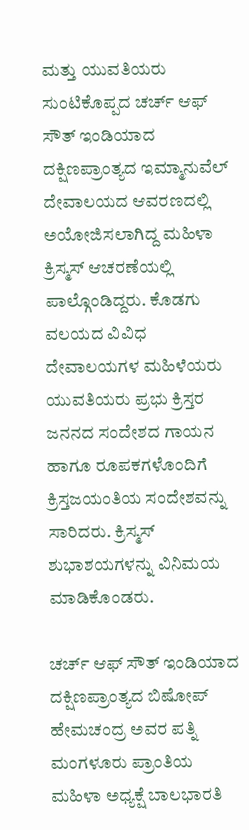ಮತ್ತು ಯುವತಿಯರು ಸುಂಟಿಕೊಪ್ಪದ ಚರ್ಚ್ ಆಫ್ ಸೌತ್ ಇಂಡಿಯಾದ ದಕ್ಷಿಣಪ್ರಾಂತ್ಯದ ಇಮ್ಮಾನುವೆಲ್ ದೇವಾಲಯದ ಆವರಣದಲ್ಲಿ ಅಯೋಜಿಸಲಾಗಿದ್ದ ಮಹಿಳಾ ಕ್ರಿಸ್ಮಸ್ ಆಚರಣೆಯಲ್ಲಿ ಪಾಲ್ಗೊಂಡಿದ್ದರು. ಕೊಡಗು ವಲಯದ ವಿವಿಧ ದೇವಾಲಯಗಳ ಮಹಿಳೆಯರು ಯುವತಿಯರು ಪ್ರಭು ಕ್ರಿಸ್ತರ ಜನನದ ಸಂದೇಶದ ಗಾಯನ ಹಾಗೂ ರೂಪಕಗಳೊಂದಿಗೆ ಕ್ರಿಸ್ತಜಯಂತಿಯ ಸಂದೇಶವನ್ನು ಸಾರಿದರು. ಕ್ರಿಸ್ಮಸ್ ಶುಭಾಶಯಗಳನ್ನು ವಿನಿಮಯ ಮಾಡಿಕೊಂಡರು.

ಚರ್ಚ್ ಆಫ್ ಸೌತ್ ಇಂಡಿಯಾದ ದಕ್ಷಿಣಪ್ರಾಂತ್ಯದ ಬಿಷೋಪ್ ಹೇಮಚಂದ್ರ ಅವರ ಪತ್ನಿ ಮಂಗಳೂರು ಪ್ರಾಂತಿಯ ಮಹಿಳಾ ಅಧ್ಯಕ್ಷೆ ಬಾಲಭಾರತಿ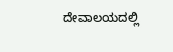ದೇವಾಲಯದಲ್ಲಿ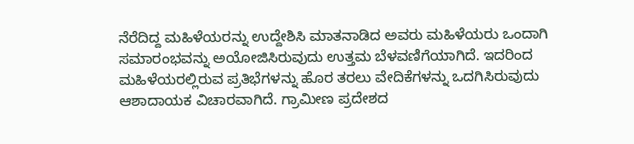ನೆರೆದಿದ್ದ ಮಹಿಳೆಯರನ್ನು ಉದ್ದೇಶಿಸಿ ಮಾತನಾಡಿದ ಅವರು ಮಹಿಳೆಯರು ಒಂದಾಗಿ ಸಮಾರಂಭವನ್ನು ಅಯೋಜಿಸಿರುವುದು ಉತ್ತಮ ಬೆಳವಣಿಗೆಯಾಗಿದೆ. ಇದರಿಂದ ಮಹಿಳೆಯರಲ್ಲಿರುವ ಪ್ರತಿಭೆಗಳನ್ನು ಹೊರ ತರಲು ವೇದಿಕೆಗಳನ್ನು ಒದಗಿಸಿರುವುದು ಆಶಾದಾಯಕ ವಿಚಾರವಾಗಿದೆ. ಗ್ರಾಮೀಣ ಪ್ರದೇಶದ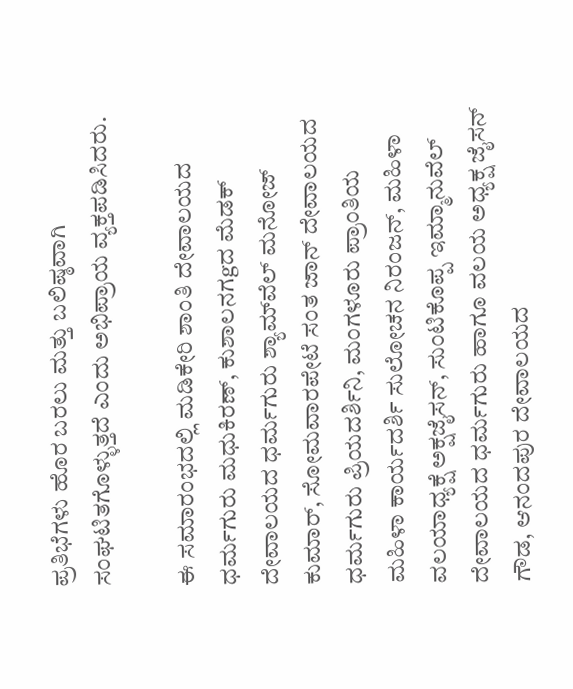ಪ್ರತಿಭೆಗಳು ಹೊರ ಬರಲು ಮತ್ತು ಬಲಿಷ್ಠವಾಗಿ ಸಂಘಟಿತಗೊಳ್ಳುತ್ತದೆ ಎಂದು ಅಭಿಪ್ರಾಯ ವ್ಯಕ್ತಪಡಿಸಿದರು.

ಈ ಸಮಾರಂಭದಲ್ಲಿ ಮಡಿಕೇರಿ ಶಾಂತಿ ದೇವಾಲಯದ ಧರ್ಮಗುರು ಮಧುಕಿರಣ್, ಕುಶಾಲನಗgದ ಮೆಡಕ್ ದೇವಾಲಯದ ಧರ್ಮಗುರು ಶ್ಯಾಮ್‌ವೆಲ್ ಮನೋಜ್ ಕುಮಾರ್, ಸೋಮವಾರಪೇಟೆ ಸಂತ ಜಾನ್ ದೇವಾಲಯದ ಧರ್ಮಗುರು ಪ್ರಿಯದರ್ಶಿನಿ, ಮಂಗಳೂರು ಪ್ರಾಂತಿಯ ಮಹಿಳಾ ಕಾರ್ಯದರ್ಶಿ ಸುಲೋಚನ ನಿರಂಜನ್, ಮಹಿಳಾ ವಲಯಾಧ್ಯಕ್ಷೆ ಅಕ್ಷಜೈಸನ್, ಸುಂಟಿಕೊಪ್ಪ ಇಮ್ಮಾನುವೆಲ್ ದೇವಾಲಯದ ಧರ್ಮಗುರು ಹಾಗೂ ವಲಯ ಅಧ್ಯಕ್ಷ ಜೈಸನ್ ಗೌಡ, ಆನಂದಪುರ ದೇವಾಲಯದ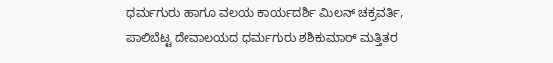ಧರ್ಮಗುರು ಹಾಗೂ ವಲಯ ಕಾರ್ಯದರ್ಶಿ ಮಿಲನ್ ಚಕ್ರವರ್ತಿ, ಪಾಲಿಬೆಟ್ಟ ದೇವಾಲಯದ ಧರ್ಮಗುರು ಶಶಿಕುಮಾರ್ ಮತ್ತಿತರ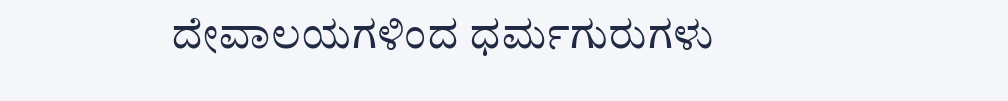ದೇವಾಲಯಗಳಿಂದ ಧರ್ಮಗುರುಗಳು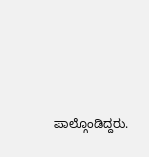ಪಾಲ್ಗೊಂಡಿದ್ದರು.